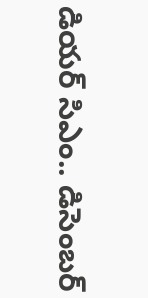డియర్ సిఎం.. డిసెంబర్‌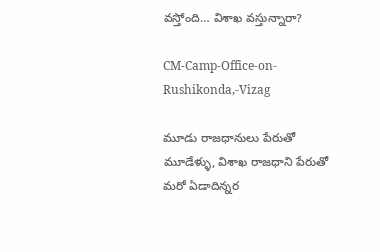వస్తోంది… విశాఖ వస్తున్నారా?

CM-Camp-Office-on-Rushikonda,-Vizag

మూడు రాజధానులు పేరుతో మూడేళ్ళు, విశాఖ రాజధాని పేరుతో మరో ఏడాదిన్నర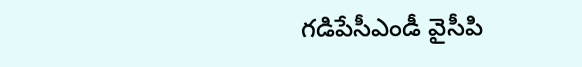గడిపేసీఎండీ వైసీపి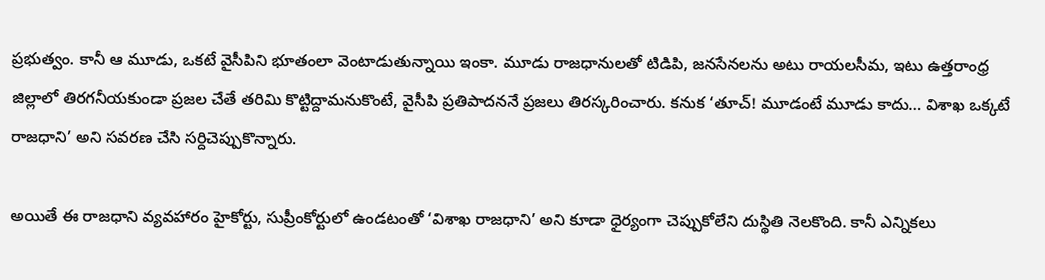ప్రభుత్వం. కానీ ఆ మూడు, ఒకటే వైసీపిని భూతంలా వెంటాడుతున్నాయి ఇంకా. మూడు రాజధానులతో టిడిపి, జనసేనలను అటు రాయలసీమ, ఇటు ఉత్తరాంధ్ర జిల్లాలో తిరగనీయకుండా ప్రజల చేతే తరిమి కొట్టిద్దామనుకొంటే, వైసీపి ప్రతిపాదననే ప్రజలు తిరస్కరించారు. కనుక ‘తూచ్! మూడంటే మూడు కాదు… విశాఖ ఒక్కటే రాజధాని’ అని సవరణ చేసి సర్దిచెప్పుకొన్నారు.

అయితే ఈ రాజధాని వ్యవహారం హైకోర్టు, సుప్రీంకోర్టులో ఉండటంతో ‘విశాఖ రాజధాని’ అని కూడా ధైర్యంగా చెప్పుకోలేని దుస్థితి నెలకొంది. కానీ ఎన్నికలు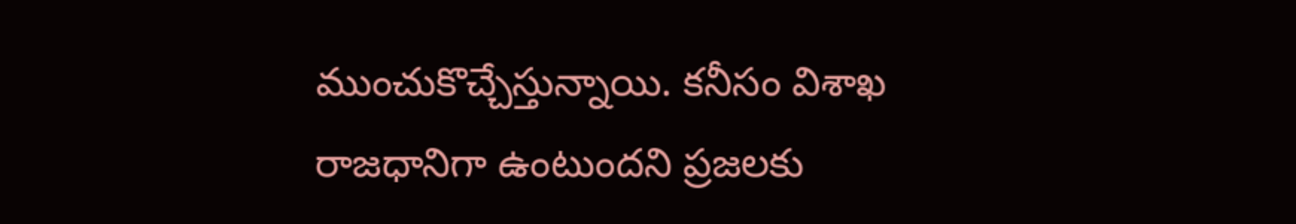ముంచుకొచ్చేస్తున్నాయి. కనీసం విశాఖ రాజధానిగా ఉంటుందని ప్రజలకు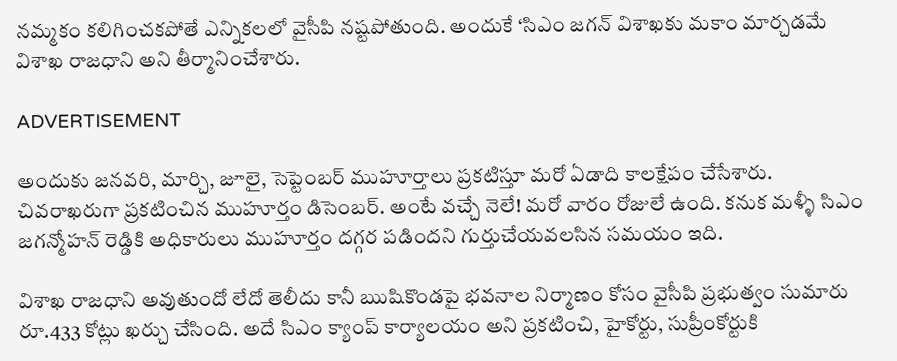నమ్మకం కలిగించకపోతే ఎన్నికలలో వైసీపి నష్టపోతుంది. అందుకే ‘సిఎం జగన్‌ విశాఖకు మకాం మార్చడమే విశాఖ రాజధాని అని తీర్మానించేశారు.

ADVERTISEMENT

అందుకు జనవరి, మార్చి, జూలై, సెప్టెంబర్‌ ముహూర్తాలు ప్రకటిస్తూ మరో ఏడాది కాలక్షేపం చేసేశారు. చివరాఖరుగా ప్రకటించిన ముహూర్తం డిసెంబర్‌. అంటే వచ్చే నెలే! మరో వారం రోజులే ఉంది. కనుక మళ్ళీ సిఎం జగన్మోహన్‌ రెడ్డికి అధికారులు ముహూర్తం దగ్గర పడిందని గుర్తుచేయవలసిన సమయం ఇది.

విశాఖ రాజధాని అవుతుందో లేదో తెలీదు కానీ ఋషికొండపై భవనాల నిర్మాణం కోసం వైసీపి ప్రభుత్వం సుమారు రూ.433 కోట్లు ఖర్చు చేసింది. అదే సిఎం క్యాంప్ కార్యాలయం అని ప్రకటించి, హైకోర్టు, సుప్రీంకోర్టుకి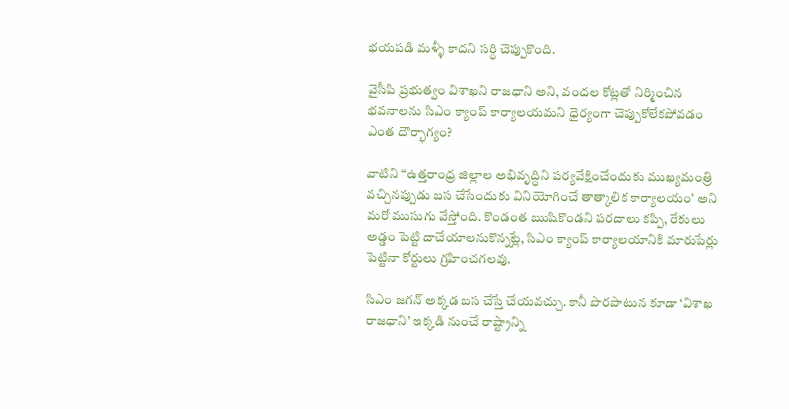భయపడి మళ్ళీ కాదని సర్ధి చెప్పుకొంది.

వైసీపి ప్రభుత్వం విశాఖని రాజధాని అని, వందల కోట్లతో నిర్మించిన భవనాలను సిఎం క్యాంప్ కార్యాలయమని ధైర్యంగా చెప్పుకోలేకపోవడం ఎంత దౌర్భాగ్యం?

వాటిని “ఉత్తరాంధ్ర జిల్లాల అభివృద్ధిని పర్యవేక్షించేందుకు ముఖ్యమంత్రి వచ్చినప్పుడు బస చేసేందుకు వినియోగించే తాత్కాలిక కార్యాలయం’ అని మరో ముసుగు వేస్తోంది. కొండంత ఋషికొండని పరదాలు కప్పి, రేకులు అడ్డం పెట్టి దాచేయాలనుకొన్నట్లే, సిఎం క్యాంప్ కార్యాలయానికి మారుపేర్లు పెట్టినా కోర్టులు గ్రహించగలవు.

సిఎం జగన్‌ అక్కడ బస చేస్తే చేయవచ్చు. కానీ పొరపాటున కూడా ‘విశాఖ రాజధాని’ ఇక్కడి నుంచే రాష్ట్రాన్ని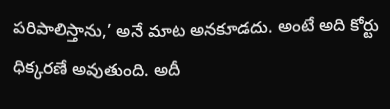పరిపాలిస్తాను,’ అనే మాట అనకూడదు. అంటే అది కోర్టు ధిక్కరణే అవుతుంది. అదీ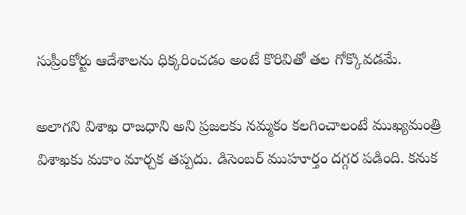సుప్రీంకోర్టు ఆదేశాలను ధిక్కరించడం అంటే కొరివితో తల గోక్కొవడమే.

అలాగని విశాఖ రాజధాని అని ప్రజలకు నమ్మకం కలగించాలంటే ముఖ్యమంత్రి విశాఖకు మకాం మార్చక తప్పదు. డిసెంబర్‌ ముహూర్తం దగ్గర పడింది. కనుక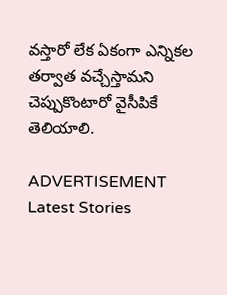వస్తారో లేక ఏకంగా ఎన్నికల తర్వాత వచ్చేస్తామని చెప్పుకొంటారో వైసీపికే తెలియాలి.

ADVERTISEMENT
Latest Stories